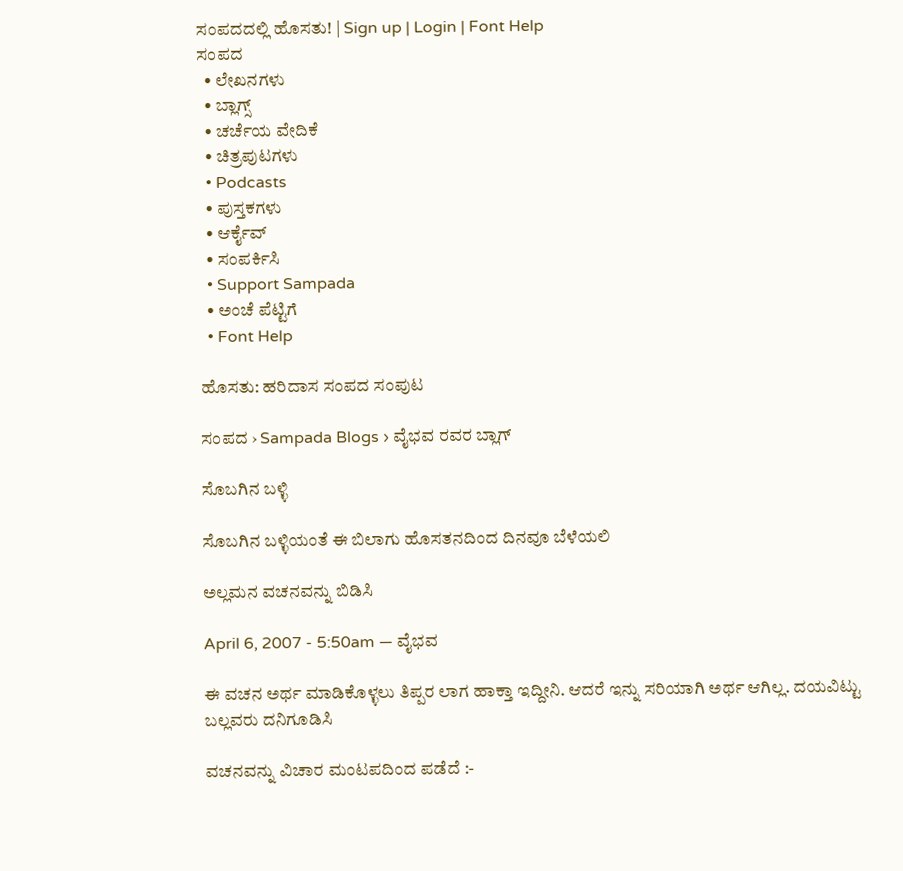ಸಂಪದದಲ್ಲಿ ಹೊಸತು! | Sign up | Login | Font Help
ಸಂಪದ
  • ಲೇಖನಗಳು
  • ಬ್ಲಾಗ್ಸ್
  • ಚರ್ಚೆಯ ವೇದಿಕೆ
  • ಚಿತ್ರಪುಟಗಳು
  • Podcasts
  • ಪುಸ್ತಕಗಳು
  • ಆರ್ಕೈವ್
  • ಸಂಪರ್ಕಿಸಿ
  • Support Sampada
  • ಅಂಚೆ ಪೆಟ್ಟಿಗೆ
  • Font Help

ಹೊಸತು: ಹರಿದಾಸ ಸಂಪದ ಸಂಪುಟ

ಸಂಪದ › Sampada Blogs › ವೈಭವ ರವರ ಬ್ಲಾಗ್

ಸೊಬಗಿನ ಬಳ್ಳಿ

ಸೊಬಗಿನ ಬಳ್ಳಿಯಂತೆ ಈ ಬಿಲಾಗು ಹೊಸತನದಿಂದ ದಿನವೂ ಬೆಳೆಯಲಿ

ಅಲ್ಲಮನ ವಚನವನ್ನು ಬಿಡಿಸಿ

April 6, 2007 - 5:50am — ವೈಭವ

ಈ ವಚನ ಅರ್ಥ ಮಾಡಿಕೊಳ್ಳಲು ತಿಪ್ಪರ ಲಾಗ ಹಾಕ್ತಾ ಇದ್ದೀನಿ. ಆದರೆ ಇನ್ನು ಸರಿಯಾಗಿ ಅರ್ಥ ಆಗಿಲ್ಲ. ದಯವಿಟ್ಟು ಬಲ್ಲವರು ದನಿಗೂಡಿಸಿ

ವಚನವನ್ನು ವಿಚಾರ ಮಂಟಪದಿಂದ ಪಡೆದೆ :-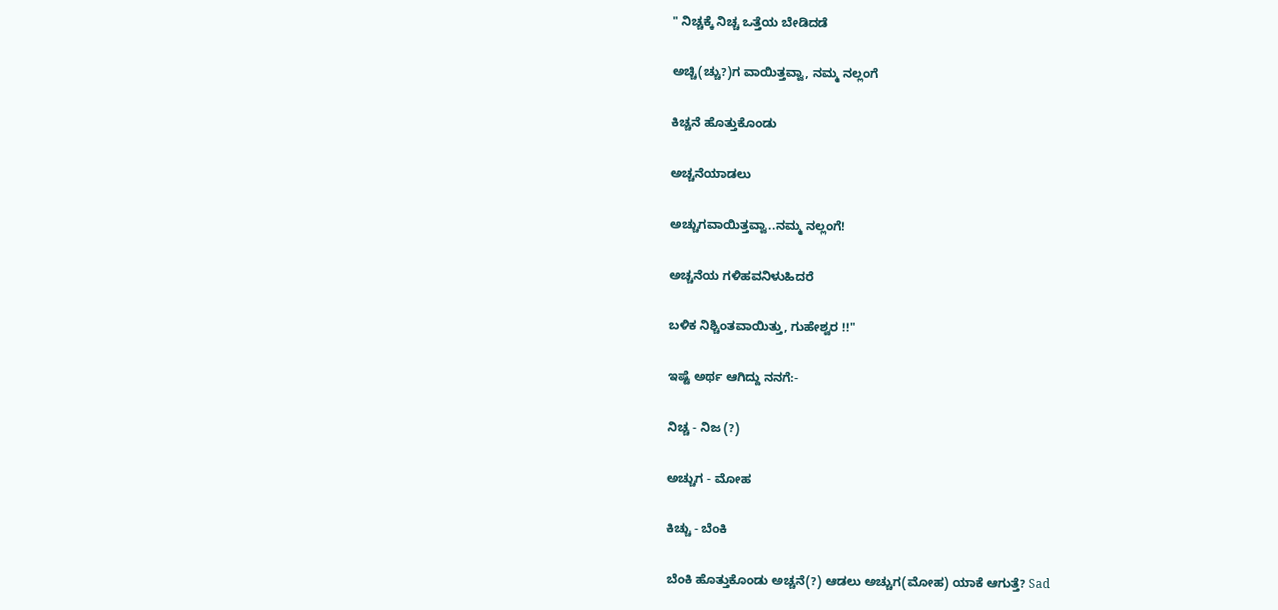" ನಿಚ್ಚಕ್ಕೆ ನಿಚ್ಚ ಒತ್ತೆಯ ಬೇಡಿದಡೆ

ಅಚ್ಚಿ(ಚ್ಚು?)ಗ ವಾಯಿತ್ತವ್ವಾ, ನಮ್ಮ ನಲ್ಲಂಗೆ

ಕಿಚ್ಚನೆ ಹೊತ್ತುಕೊಂಡು

ಅಚ್ಚನೆಯಾಡಲು

ಅಚ್ಚುಗವಾಯಿತ್ತವ್ವಾ..ನಮ್ಮ ನಲ್ಲಂಗೆ!

ಅಚ್ಚನೆಯ ಗಳಿಹವನಿಳುಹಿದರೆ

ಬಳಿಕ ನಿಶ್ಚಿಂತವಾಯಿತ್ತು, ಗುಹೇಶ್ವರ !!"

ಇಷ್ಟೆ ಅರ್ಥ ಆಗಿದ್ದು ನನಗೆ:-

ನಿಚ್ಚ - ನಿಜ (?)

ಅಚ್ಚುಗ - ಮೋಹ

ಕಿಚ್ಚು - ಬೆಂಕಿ

ಬೆಂಕಿ ಹೊತ್ತುಕೊಂಡು ಅಚ್ಚನೆ(?) ಆಡಲು ಅಚ್ಚುಗ(ಮೋಹ) ಯಾಕೆ ಆಗುತ್ತೆ? Sad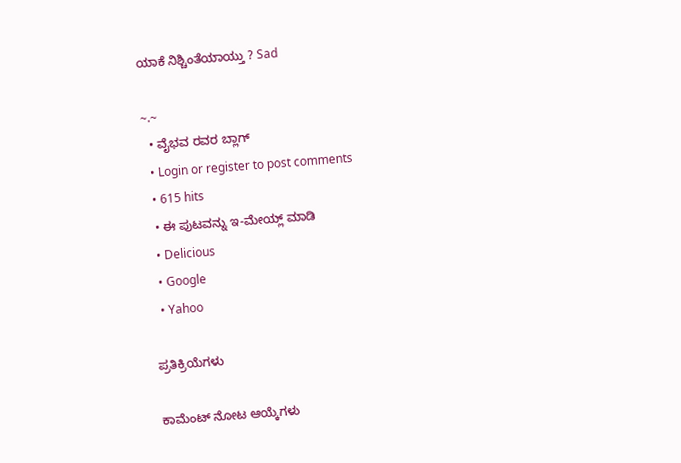ಯಾಕೆ ನಿಶ್ಚಿಂತೆಯಾಯ್ತು ? Sad

~.~
  • ವೈಭವ ರವರ ಬ್ಲಾಗ್
  • Login or register to post comments
  • 615 hits
  • ಈ ಪುಟವನ್ನು ಇ-ಮೇಯ್ಲ್ ಮಾಡಿ
  • Delicious
  • Google
  • Yahoo

ಪ್ರತಿಕ್ರಿಯೆಗಳು

ಕಾಮೆಂಟ್ ನೋಟ ಆಯ್ಕೆಗಳು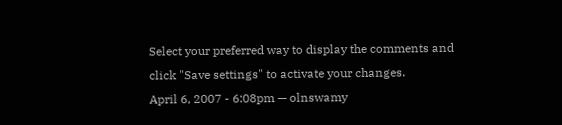Select your preferred way to display the comments and click "Save settings" to activate your changes.
April 6, 2007 - 6:08pm — olnswamy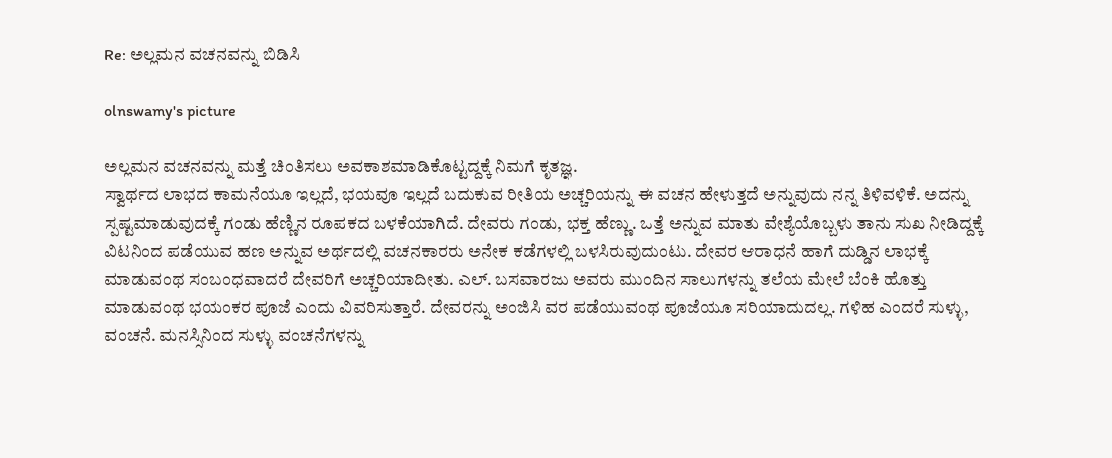Re: ಅಲ್ಲಮನ ವಚನವನ್ನು ಬಿಡಿಸಿ

olnswamy's picture

ಅಲ್ಲಮನ ವಚನವನ್ನು ಮತ್ತೆ ಚಿಂತಿಸಲು ಅವಕಾಶಮಾಡಿಕೊಟ್ಟದ್ದಕ್ಕೆ ನಿಮಗೆ ಕೃತಜ್ಞ.
ಸ್ವಾರ್ಥದ ಲಾಭದ ಕಾಮನೆಯೂ ಇಲ್ಲದೆ, ಭಯವೂ ಇಲ್ಲದೆ ಬದುಕುವ ರೀತಿಯ ಅಚ್ಚರಿಯನ್ನು ಈ ವಚನ ಹೇಳುತ್ತದೆ ಅನ್ನುವುದು ನನ್ನ ತಿಳಿವಳಿಕೆ. ಅದನ್ನು ಸ್ಪಷ್ಟಮಾಡುವುದಕ್ಕೆ ಗಂಡು ಹೆಣ್ಣಿನ ರೂಪಕದ ಬಳಕೆಯಾಗಿದೆ. ದೇವರು ಗಂಡು, ಭಕ್ತ ಹೆಣ್ಣು. ಒತ್ತೆ ಅನ್ನುವ ಮಾತು ವೇಶ್ಯೆಯೊಬ್ಬಳು ತಾನು ಸುಖ ನೀಡಿದ್ದಕ್ಕೆ ವಿಟನಿಂದ ಪಡೆಯುವ ಹಣ ಅನ್ನುವ ಅರ್ಥದಲ್ಲಿ ವಚನಕಾರರು ಅನೇಕ ಕಡೆಗಳಲ್ಲಿ ಬಳಸಿರುವುದುಂಟು. ದೇವರ ಆರಾಧನೆ ಹಾಗೆ ದುಡ್ಡಿನ ಲಾಭಕ್ಕೆ ಮಾಡುವಂಥ ಸಂಬಂಧವಾದರೆ ದೇವರಿಗೆ ಅಚ್ಚರಿಯಾದೀತು. ಎಲ್. ಬಸವಾರಜು ಅವರು ಮುಂದಿನ ಸಾಲುಗಳನ್ನು ತಲೆಯ ಮೇಲೆ ಬೆಂಕಿ ಹೊತ್ತು ಮಾಡುವಂಥ ಭಯಂಕರ ಪೂಜೆ ಎಂದು ವಿವರಿಸುತ್ತಾರೆ. ದೇವರನ್ನು ಅಂಜಿಸಿ ವರ ಪಡೆಯುವಂಥ ಪೂಜೆಯೂ ಸರಿಯಾದುದಲ್ಲ. ಗಳಿಹ ಎಂದರೆ ಸುಳ್ಳು, ವಂಚನೆ. ಮನಸ್ಸಿನಿಂದ ಸುಳ್ಳು ವಂಚನೆಗಳನ್ನು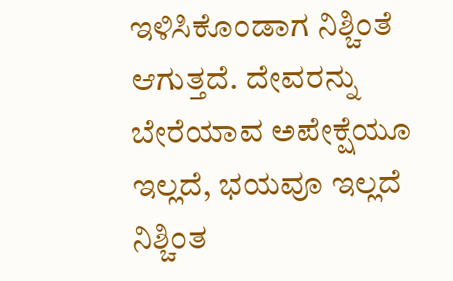ಇಳಿಸಿಕೊಂಡಾಗ ನಿಶ್ಚಿಂತೆ ಆಗುತ್ತದೆ. ದೇವರನ್ನು ಬೇರೆಯಾವ ಅಪೇಕ್ಷೆಯೂ ಇಲ್ಲದೆ, ಭಯವೂ ಇಲ್ಲದೆ ನಿಶ್ಚಿಂತ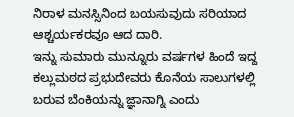ನಿರಾಳ ಮನಸ್ಸಿನಿಂದ ಬಯಸುವುದು ಸರಿಯಾದ ಆಶ್ಚರ್ಯಕರವೂ ಆದ ದಾರಿ.
ಇನ್ನು ಸುಮಾರು ಮುನ್ನೂರು ವರ್ಷಗಳ ಹಿಂದೆ ಇದ್ದ ಕಲ್ಲುಮಠದ ಪ್ರಭುದೇವರು ಕೊನೆಯ ಸಾಲುಗಳಲ್ಲಿ ಬರುವ ಬೆಂಕಿಯನ್ನು ಜ್ಞಾನಾಗ್ನಿ ಎಂದು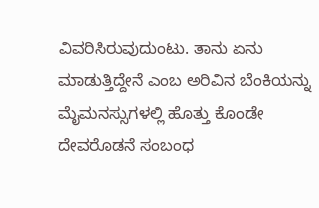ವಿವರಿಸಿರುವುದುಂಟು. ತಾನು ಏನು ಮಾಡುತ್ತಿದ್ದೇನೆ ಎಂಬ ಅರಿವಿನ ಬೆಂಕಿಯನ್ನು ಮೈಮನಸ್ಸುಗಳಲ್ಲಿ ಹೊತ್ತು ಕೊಂಡೇ ದೇವರೊಡನೆ ಸಂಬಂಧ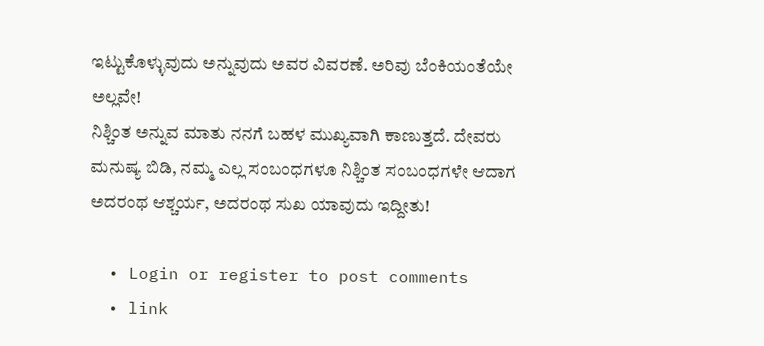ಇಟ್ಟುಕೊಳ್ಳುವುದು ಅನ್ನುವುದು ಅವರ ವಿವರಣೆ. ಅರಿವು ಬೆಂಕಿಯಂತೆಯೇ ಅಲ್ಲವೇ!
ನಿಶ್ಚಿಂತ ಅನ್ನುವ ಮಾತು ನನಗೆ ಬಹಳ ಮುಖ್ಯವಾಗಿ ಕಾಣುತ್ತದೆ. ದೇವರು ಮನುಷ್ಯ ಬಿಡಿ, ನಮ್ಮ ಎಲ್ಲ ಸಂಬಂಧಗಳೂ ನಿಶ್ಚಿಂತ ಸಂಬಂಧಗಳೇ ಆದಾಗ ಅದರಂಥ ಆಶ್ಚರ್ಯ, ಅದರಂಥ ಸುಖ ಯಾವುದು ಇದ್ದೀತು!

  • Login or register to post comments
  • link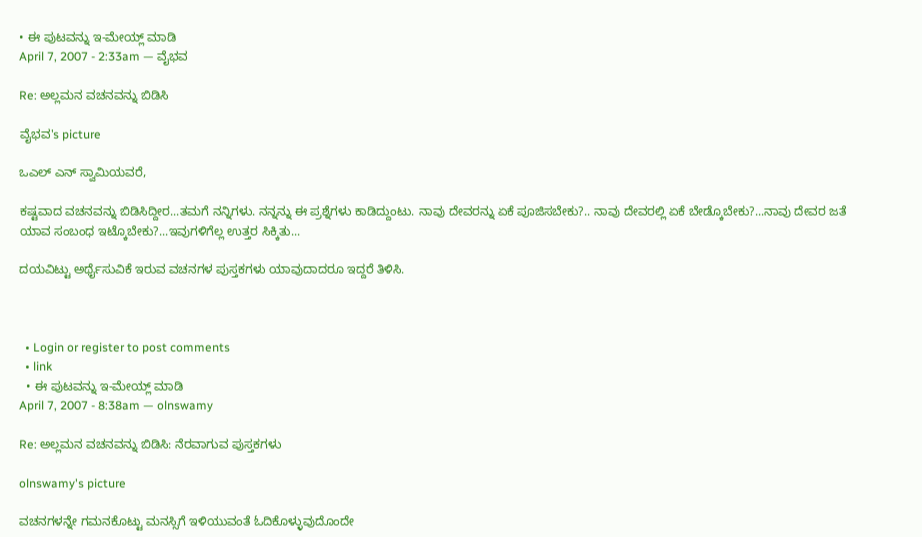• ಈ ಪುಟವನ್ನು ಇ-ಮೇಯ್ಲ್ ಮಾಡಿ
April 7, 2007 - 2:33am — ವೈಭವ

Re: ಅಲ್ಲಮನ ವಚನವನ್ನು ಬಿಡಿಸಿ

ವೈಭವ's picture

ಒಎಲ್ ಎನ್ ಸ್ವಾಮಿಯವರೆ,

ಕಷ್ಟವಾದ ವಚನವನ್ನು ಬಿಡಿಸಿದ್ದೀರ...ತಮಗೆ ನನ್ನಿಗಳು. ನನ್ನನ್ನು ಈ ಪ್ರಶ್ನೆಗಳು ಕಾಡಿದ್ದುಂಟು. ನಾವು ದೇವರನ್ನು ಏಕೆ ಪೂಜಿಸಬೇಕು?.. ನಾವು ದೇವರಲ್ಲಿ ಏಕೆ ಬೇಡ್ಕೊಬೇಕು?...ನಾವು ದೇವರ ಜತೆ ಯಾವ ಸಂಬಂಧ ಇಟ್ಕೊಬೇಕು?...ಇವುಗಳಿಗೆಲ್ಲ ಉತ್ತರ ಸಿಕ್ಕಿತು...

ದಯವಿಟ್ಟು ಅರ್ಥೈಸುವಿಕೆ ಇರುವ ವಚನಗಳ ಪುಸ್ತಕಗಳು ಯಾವುದಾದರೂ ಇದ್ದರೆ ತಿಳಿಸಿ.



  • Login or register to post comments
  • link
  • ಈ ಪುಟವನ್ನು ಇ-ಮೇಯ್ಲ್ ಮಾಡಿ
April 7, 2007 - 8:38am — olnswamy

Re: ಅಲ್ಲಮನ ವಚನವನ್ನು ಬಿಡಿಸಿ: ನೆರವಾಗುವ ಪುಸ್ತಕಗಳು

olnswamy's picture

ವಚನಗಳನ್ನೇ ಗಮನಕೊಟ್ಟು ಮನಸ್ಸಿಗೆ ಇಳಿಯುವಂತೆ ಓದಿಕೊಳ್ಳುವುದೊಂದೇ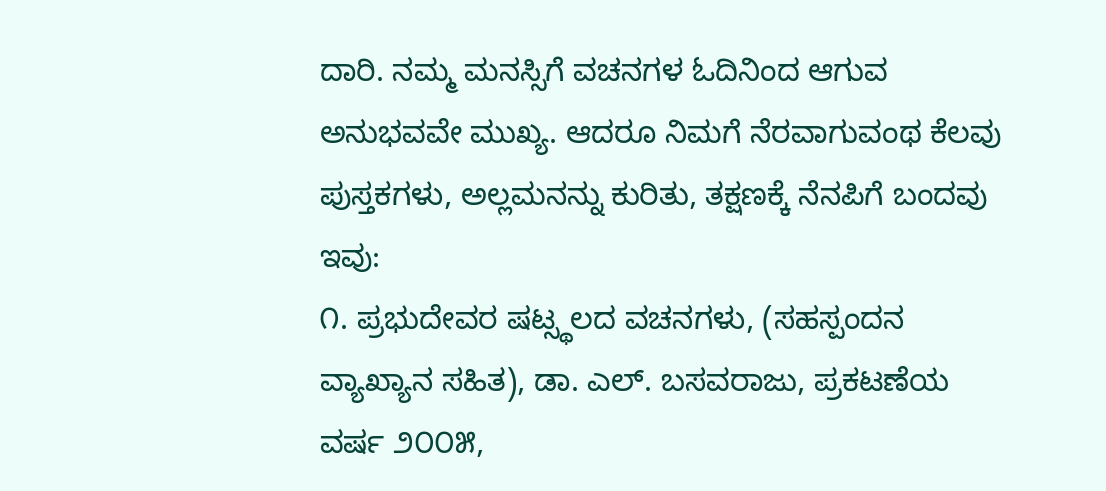ದಾರಿ. ನಮ್ಮ ಮನಸ್ಸಿಗೆ ವಚನಗಳ ಓದಿನಿಂದ ಆಗುವ ಅನುಭವವೇ ಮುಖ್ಯ. ಆದರೂ ನಿಮಗೆ ನೆರವಾಗುವಂಥ ಕೆಲವು ಪುಸ್ತಕಗಳು, ಅಲ್ಲಮನನ್ನು ಕುರಿತು, ತಕ್ಷಣಕ್ಕೆ ನೆನಪಿಗೆ ಬಂದವು ಇವು:
೧. ಪ್ರಭುದೇವರ ಷಟ್ಸ್ಥಲದ ವಚನಗಳು, (ಸಹಸ್ಪಂದನ ವ್ಯಾಖ್ಯಾನ ಸಹಿತ), ಡಾ. ಎಲ್. ಬಸವರಾಜು, ಪ್ರಕಟಣೆಯ ವರ್ಷ ೨೦೦೫,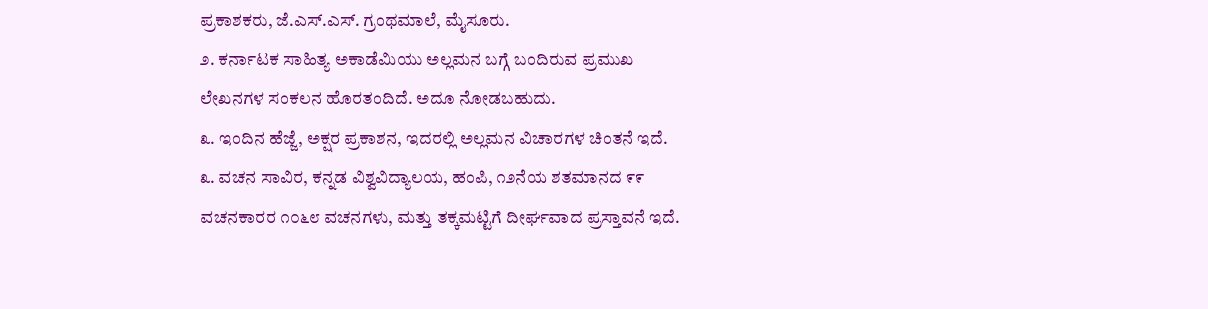ಪ್ರಕಾಶಕರು, ಜೆ.ಎಸ್.ಎಸ್. ಗ್ರಂಥಮಾಲೆ, ಮೈಸೂರು.
೨. ಕರ್ನಾಟಕ ಸಾಹಿತ್ಯ ಅಕಾಡೆಮಿಯು ಅಲ್ಲಮನ ಬಗ್ಗೆ ಬಂದಿರುವ ಪ್ರಮುಖ ಲೇಖನಗಳ ಸಂಕಲನ ಹೊರತಂದಿದೆ. ಅದೂ ನೋಡಬಹುದು.
೩. ಇಂದಿನ ಹೆಜ್ಜೆ, ಅಕ್ಷರ ಪ್ರಕಾಶನ, ಇದರಲ್ಲಿ ಅಲ್ಲಮನ ವಿಚಾರಗಳ ಚಿಂತನೆ ಇದೆ.
೩. ವಚನ ಸಾವಿರ, ಕನ್ನಡ ವಿಶ್ವವಿದ್ಯಾಲಯ, ಹಂಪಿ, ೧೨ನೆಯ ಶತಮಾನದ ೯೯ ವಚನಕಾರರ ೧೦೬೮ ವಚನಗಳು, ಮತ್ತು ತಕ್ಕಮಟ್ಟಿಗೆ ದೀರ್ಘವಾದ ಪ್ರಸ್ತಾವನೆ ಇದೆ.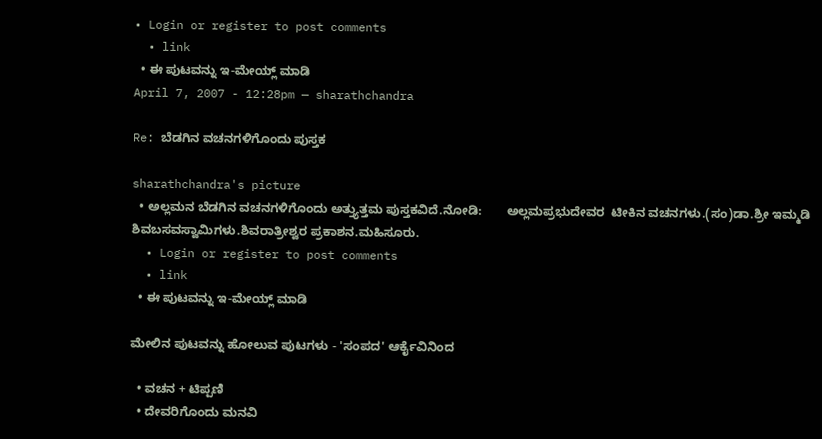• Login or register to post comments
  • link
  • ಈ ಪುಟವನ್ನು ಇ-ಮೇಯ್ಲ್ ಮಾಡಿ
April 7, 2007 - 12:28pm — sharathchandra

Re: ಬೆಡಗಿನ ವಚನಗಳಿಗೊಂದು ಪುಸ್ತಕ

sharathchandra's picture
  • ಅಲ್ಲಮನ ಬೆಡಗಿನ ವಚನಗಳಿಗೊಂದು ಅತ್ತ್ಯುತ್ತಮ ಪುಸ್ತಕವಿದೆ.ನೋಡಿ:       ಅಲ್ಲಮಪ್ರಭುದೇವರ  ಟೀಕಿನ ವಚನಗಳು.(ಸಂ)ಡಾ.ಶ್ರೀ ಇಮ್ಮಡಿ ಶಿವಬಸವಸ್ವಾಮಿಗಳು.ಶಿವರಾತ್ರೀಶ್ವರ ಪ್ರಕಾಶನ.ಮಹಿಸೂರು.
  • Login or register to post comments
  • link
  • ಈ ಪುಟವನ್ನು ಇ-ಮೇಯ್ಲ್ ಮಾಡಿ

ಮೇಲಿನ ಪುಟವನ್ನು ಹೋಲುವ ಪುಟಗಳು - 'ಸಂಪದ' ಆರ್ಕೈವಿನಿಂದ

  • ವಚನ + ಟಿಪ್ಪಣಿ
  • ದೇವರಿಗೊಂದು ಮನವಿ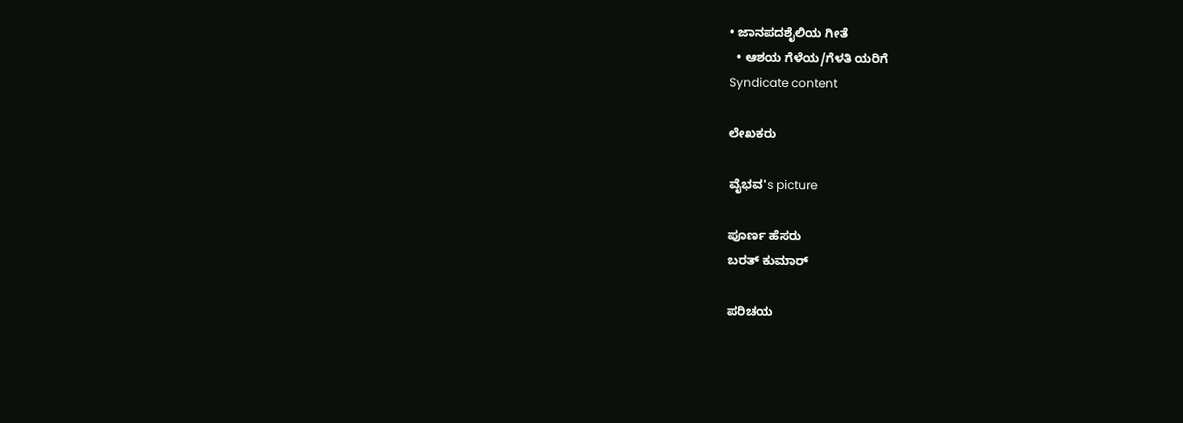• ಜಾನಪದಶೈಲಿಯ ಗೀತೆ
  • ಆಶಯ ಗೆಳೆಯ/ಗೆಳತಿ ಯರಿಗೆ
Syndicate content

ಲೇಖಕರು

ವೈಭವ's picture

ಪೂರ್ಣ ಹೆಸರು
ಬರತ್ ಕುಮಾರ್

ಪರಿಚಯ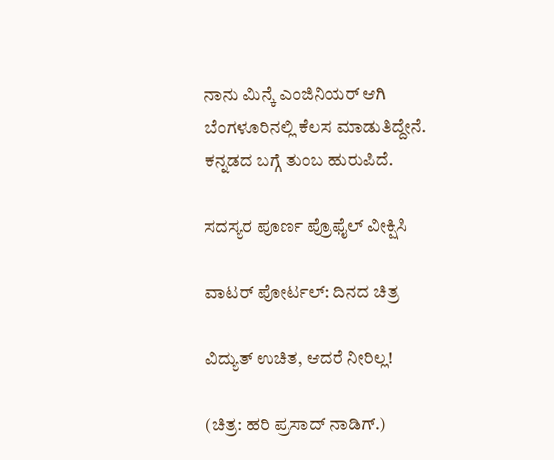ನಾನು ಮಿನ್ಕೆ ಎಂಜಿನಿಯರ್ ಆಗಿ ಬೆಂಗಳೂರಿನಲ್ಲಿ ಕೆಲಸ ಮಾಡುತಿದ್ದೇನೆ. ಕನ್ನಡದ ಬಗ್ಗೆ ತುಂಬ ಹುರುಪಿದೆ.

ಸದಸ್ಯರ ಪೂರ್ಣ ಪ್ರೊಫೈಲ್ ವೀಕ್ಷಿಸಿ

ವಾಟರ್ ಪೋರ್ಟಲ್: ದಿನದ ಚಿತ್ರ

ವಿದ್ಯುತ್ ಉಚಿತ, ಆದರೆ ನೀರಿಲ್ಲ!

(ಚಿತ್ರ: ಹರಿ ಪ್ರಸಾದ್ ನಾಡಿಗ್.)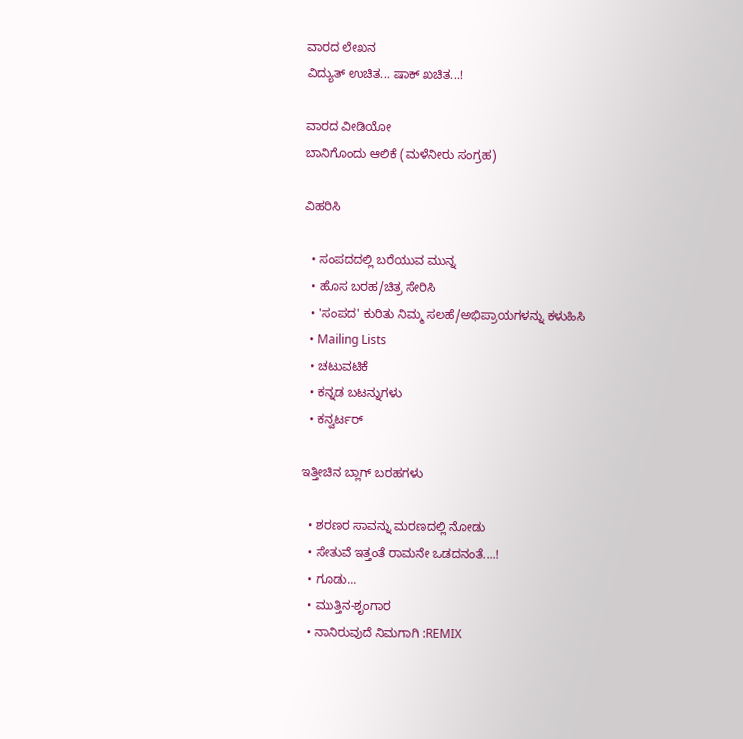ವಾರದ ಲೇಖನ
ವಿದ್ಯುತ್ ಉಚಿತ... ಷಾಕ್ ಖಚಿತ...!

ವಾರದ ವೀಡಿಯೋ
ಬಾನಿಗೊಂದು ಆಲಿಕೆ (ಮಳೆನೀರು ಸಂಗ್ರಹ)

ವಿಹರಿಸಿ

  • ಸಂಪದದಲ್ಲಿ ಬರೆಯುವ ಮುನ್ನ
  • ಹೊಸ ಬರಹ/ಚಿತ್ರ ಸೇರಿಸಿ
  • 'ಸಂಪದ' ಕುರಿತು ನಿಮ್ಮ ಸಲಹೆ/ಅಭಿಪ್ರಾಯಗಳನ್ನು ಕಳುಹಿಸಿ
  • Mailing Lists
  • ಚಟುವಟಿಕೆ
  • ಕನ್ನಡ ಬಟನ್ನುಗಳು
  • ಕನ್ವರ್ಟರ್

ಇತ್ತೀಚಿನ ಬ್ಲಾಗ್ ಬರಹಗಳು

  • ಶರಣರ ಸಾವನ್ನು ಮರಣದಲ್ಲಿ ನೋಡು
  • ಸೇತುವೆ ಇತ್ತಂತೆ ರಾಮನೇ ಒಡದನಂತೆ....!
  • ಗೂಡು...
  • ಮುತ್ತಿನ-ಶೃಂಗಾರ
  • ನಾನಿರುವುದೆ ನಿಮಗಾಗಿ :REMIX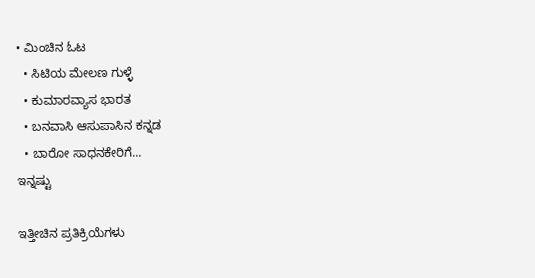• ಮಿಂಚಿನ ಓಟ
  • ಸಿಟಿಯ ಮೇಲಣ ಗುಳ್ಳೆ
  • ಕುಮಾರವ್ಯಾಸ ಭಾರತ
  • ಬನವಾಸಿ ಆಸುಪಾಸಿನ ಕನ್ನಡ
  • ಬಾರೋ ಸಾಧನಕೇರಿಗೆ...
ಇನ್ನಷ್ಟು

ಇತ್ತೀಚಿನ ಪ್ರತಿಕ್ರಿಯೆಗಳು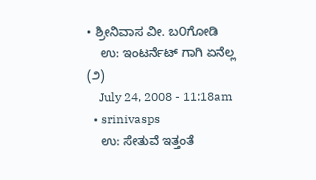• ಶ್ರೀನಿವಾಸ ವೀ. ಬ೦ಗೋಡಿ
    ಉ: ಇಂಟರ್ನೆಟ್ ಗಾಗಿ ಏನೆಲ್ಲ (೨)
    July 24, 2008 - 11:18am
  • srinivasps
    ಉ: ಸೇತುವೆ ಇತ್ತಂತೆ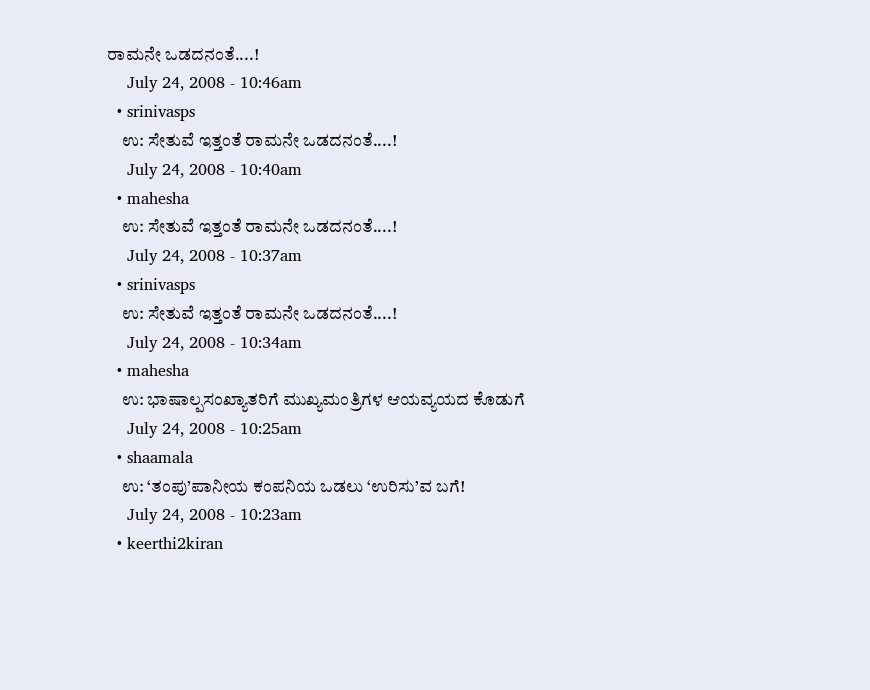ರಾಮನೇ ಒಡದನಂತೆ....!
    July 24, 2008 - 10:46am
  • srinivasps
    ಉ: ಸೇತುವೆ ಇತ್ತಂತೆ ರಾಮನೇ ಒಡದನಂತೆ....!
    July 24, 2008 - 10:40am
  • mahesha
    ಉ: ಸೇತುವೆ ಇತ್ತಂತೆ ರಾಮನೇ ಒಡದನಂತೆ....!
    July 24, 2008 - 10:37am
  • srinivasps
    ಉ: ಸೇತುವೆ ಇತ್ತಂತೆ ರಾಮನೇ ಒಡದನಂತೆ....!
    July 24, 2008 - 10:34am
  • mahesha
    ಉ: ಭಾಷಾಲ್ಪಸಂಖ್ಯಾತರಿಗೆ ಮುಖ್ಯಮಂತ್ರಿಗಳ ಆಯವ್ಯಯದ ಕೊಡುಗೆ
    July 24, 2008 - 10:25am
  • shaamala
    ಉ: ‘ತಂಪು’ಪಾನೀಯ ಕಂಪನಿಯ ಒಡಲು ‘ಉರಿಸು’ವ ಬಗೆ!
    July 24, 2008 - 10:23am
  • keerthi2kiran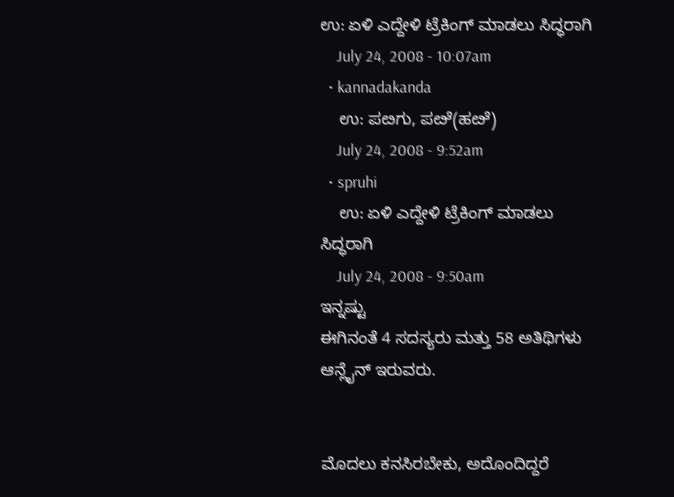ಉ: ಏಳಿ ಎದ್ದೇಳಿ ಟ್ರೆಕಿಂಗ್ ಮಾಡಲು ಸಿದ್ಧರಾಗಿ
    July 24, 2008 - 10:07am
  • kannadakanda
    ಉ: ಪೞಗು, ಪೞೆ(ಹೞೆ)
    July 24, 2008 - 9:52am
  • spruhi
    ಉ: ಏಳಿ ಎದ್ದೇಳಿ ಟ್ರೆಕಿಂಗ್ ಮಾಡಲು ಸಿದ್ಧರಾಗಿ
    July 24, 2008 - 9:50am
ಇನ್ನಷ್ಟು
ಈಗಿನಂತೆ 4 ಸದಸ್ಯರು ಮತ್ತು 58 ಅತಿಥಿಗಳು ಆನ್ಲೈನ್ ಇರುವರು.


ಮೊದಲು ಕನಸಿರಬೇಕು, ಅದೊಂದಿದ್ದರೆ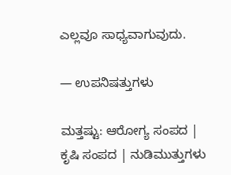ಎಲ್ಲವೂ ಸಾಧ್ಯವಾಗುವುದು.

— ಉಪನಿಷತ್ತುಗಳು

ಮತ್ತಷ್ಟು: ಆರೋಗ್ಯ ಸಂಪದ | ಕೃಷಿ ಸಂಪದ | ನುಡಿಮುತ್ತುಗಳು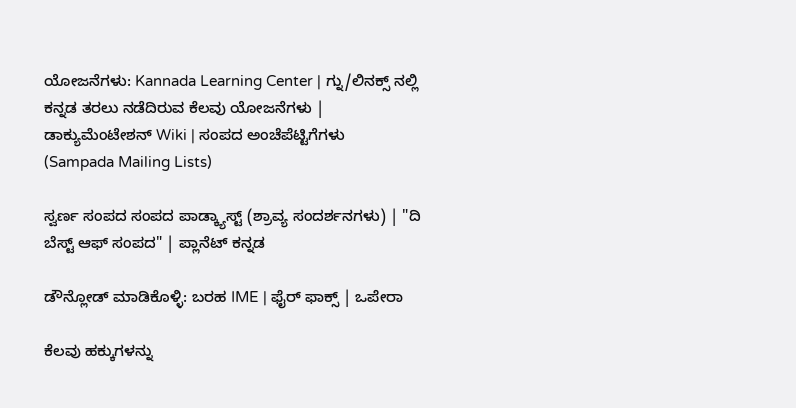ಯೋಜನೆಗಳು: Kannada Learning Center | ಗ್ನು/ಲಿನಕ್ಸ್ ನಲ್ಲಿ ಕನ್ನಡ ತರಲು ನಡೆದಿರುವ ಕೆಲವು ಯೋಜನೆಗಳು | ಡಾಕ್ಯುಮೆಂಟೇಶನ್ Wiki | ಸಂಪದ ಅಂಚೆಪೆಟ್ಟಿಗೆಗಳು (Sampada Mailing Lists)

ಸ್ವರ್ಣ ಸಂಪದ ಸಂಪದ ಪಾಡ್ಕ್ಯಾಸ್ಟ್ (ಶ್ರಾವ್ಯ ಸಂದರ್ಶನಗಳು) | "ದಿ ಬೆಸ್ಟ್ ಆಫ್ ಸಂಪದ" | ಪ್ಲಾನೆಟ್ ಕನ್ನಡ

ಡೌನ್ಲೋಡ್ ಮಾಡಿಕೊಳ್ಳಿ: ಬರಹ IME | ಫೈರ್ ಫಾಕ್ಸ್ | ಒಪೇರಾ

ಕೆಲವು ಹಕ್ಕುಗಳನ್ನು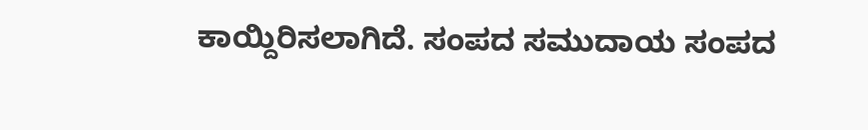ಕಾಯ್ದಿರಿಸಲಾಗಿದೆ. ಸಂಪದ ಸಮುದಾಯ ಸಂಪದ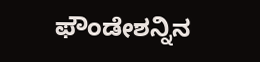ಫೌಂಡೇಶನ್ನಿನ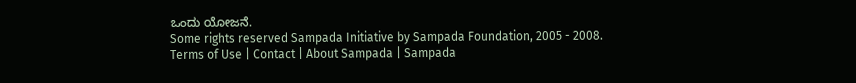ಒಂದು ಯೋಜನೆ.
Some rights reserved Sampada Initiative by Sampada Foundation, 2005 - 2008.
Terms of Use | Contact | About Sampada | Sampada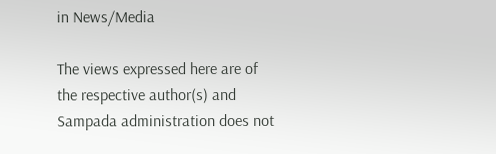in News/Media

The views expressed here are of the respective author(s) and Sampada administration does not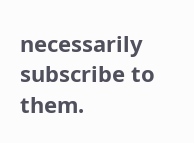necessarily subscribe to them.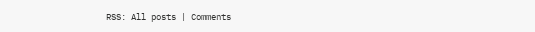RSS: All posts | Comments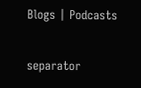Blogs | Podcasts

separator